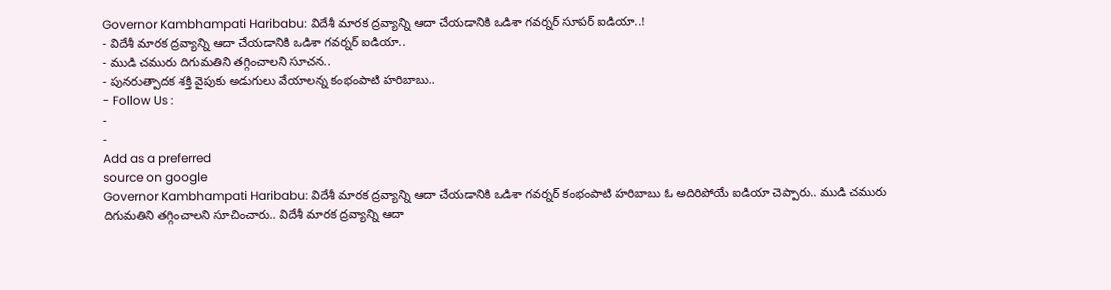Governor Kambhampati Haribabu: విదేశీ మారక ద్రవ్యాన్ని ఆదా చేయడానికి ఒడిశా గవర్నర్ సూపర్ ఐడియా..!
- విదేశీ మారక ద్రవ్యాన్ని ఆదా చేయడానికి ఒడిశా గవర్నర్ ఐడియా..
- ముడి చమురు దిగుమతిని తగ్గించాలని సూచన..
- పునరుత్పాదక శక్తి వైపుకు అడుగులు వేయాలన్న కంభంపాటి హరిబాబు..
- Follow Us :
-
-
Add as a preferred
source on google
Governor Kambhampati Haribabu: విదేశీ మారక ద్రవ్యాన్ని ఆదా చేయడానికి ఒడిశా గవర్నర్ కంభంపాటి హరిబాబు ఓ అదిరిపోయే ఐడియా చెప్పారు.. ముడి చమురు దిగుమతిని తగ్గించాలని సూచించారు.. విదేశీ మారక ద్రవ్యాన్ని ఆదా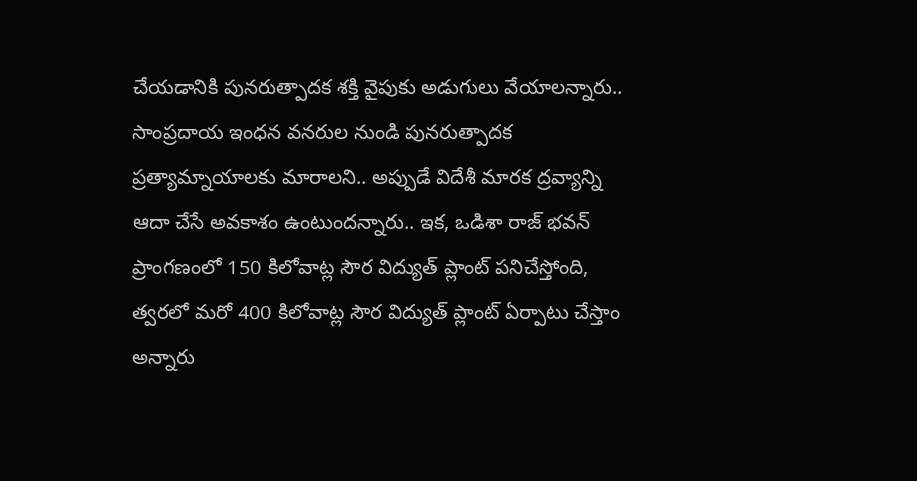చేయడానికి పునరుత్పాదక శక్తి వైపుకు అడుగులు వేయాలన్నారు.. సాంప్రదాయ ఇంధన వనరుల నుండి పునరుత్పాదక ప్రత్యామ్నాయాలకు మారాలని.. అప్పుడే విదేశీ మారక ద్రవ్యాన్ని ఆదా చేసే అవకాశం ఉంటుందన్నారు.. ఇక, ఒడిశా రాజ్ భవన్ ప్రాంగణంలో 150 కిలోవాట్ల సౌర విద్యుత్ ప్లాంట్ పనిచేస్తోంది, త్వరలో మరో 400 కిలోవాట్ల సౌర విద్యుత్ ప్లాంట్ ఏర్పాటు చేస్తాం అన్నారు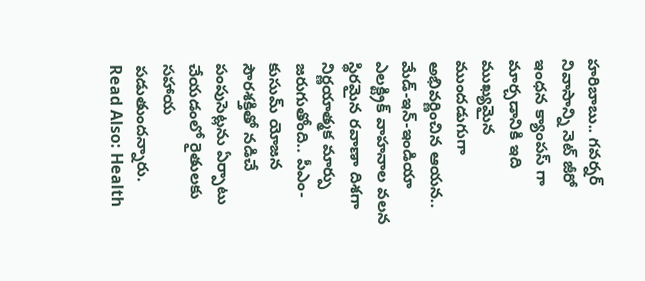హరిబాబు.. గవర్నర్ నివాసాన్ని నెట్ జీరో ఇంధన క్యాంపస్ గా మార్చడానికి ఇది ముఖ్యమైన ముందడుగుగా అభివర్ణించిన ఆయన.. మేడ్-ఇన్-ఇండియా ఎలక్ట్రిక్ వాహనాల వలన స్థిరమైన రవాణా దిశగా నిర్ణయాత్మక మార్పు జరుగుతోంది.. పీఎం-కుసుమ్ యోజన సౌరశక్తితో నడిచే పంపుసెట్లను ఏర్పాటు చేయడంలో రైతులకు సహాయ పడుతుందన్నారు.
Read Also: Health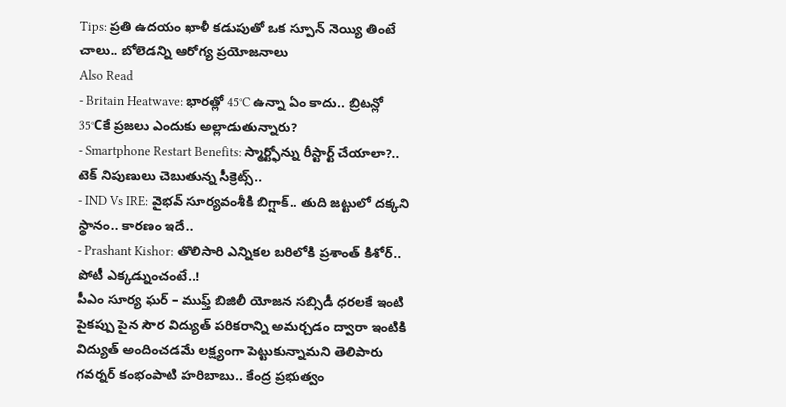Tips: ప్రతి ఉదయం ఖాళీ కడుపుతో ఒక స్పూన్ నెయ్యి తింటే చాలు.. బోలెడన్ని ఆరోగ్య ప్రయోజనాలు
Also Read
- Britain Heatwave: భారత్లో 45°C ఉన్నా ఏం కాదు.. బ్రిటన్లో 35°Cకే ప్రజలు ఎందుకు అల్లాడుతున్నారు?
- Smartphone Restart Benefits: స్మార్ట్ఫోన్ను రీస్టార్ట్ చేయాలా?.. టెక్ నిపుణులు చెబుతున్న సీక్రెట్స్..
- IND Vs IRE: వైభవ్ సూర్యవంశీకి బిగ్షాక్.. తుది జట్టులో దక్కని స్థానం.. కారణం ఇదే..
- Prashant Kishor: తొలిసారి ఎన్నికల బరిలోకి ప్రశాంత్ కిశోర్.. పోటీ ఎక్కడ్నుంచంటే..!
పీఎం సూర్య ఘర్ – ముఫ్త్ బిజిలీ యోజన సబ్సిడీ ధరలకే ఇంటి పైకప్పు పైన సౌర విద్యుత్ పరికరాన్ని అమర్చడం ద్వారా ఇంటికి విద్యుత్ అందించడమే లక్ష్యంగా పెట్టుకున్నామని తెలిపారు గవర్నర్ కంభంపాటి హరిబాబు.. కేంద్ర ప్రభుత్వం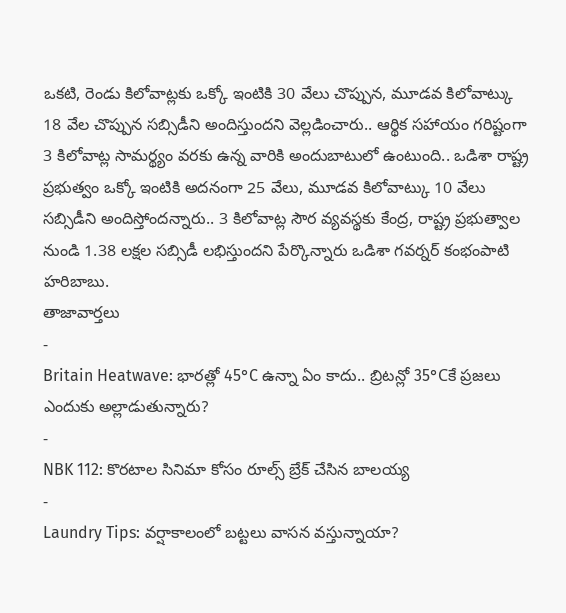ఒకటి, రెండు కిలోవాట్లకు ఒక్కో ఇంటికి 30 వేలు చొప్పున, మూడవ కిలోవాట్కు 18 వేల చొప్పున సబ్సిడీని అందిస్తుందని వెల్లడించారు.. ఆర్థిక సహాయం గరిష్టంగా 3 కిలోవాట్ల సామర్థ్యం వరకు ఉన్న వారికి అందుబాటులో ఉంటుంది.. ఒడిశా రాష్ట్ర ప్రభుత్వం ఒక్కో ఇంటికి అదనంగా 25 వేలు, మూడవ కిలోవాట్కు 10 వేలు సబ్సిడీని అందిస్తోందన్నారు.. 3 కిలోవాట్ల సౌర వ్యవస్థకు కేంద్ర, రాష్ట్ర ప్రభుత్వాల నుండి 1.38 లక్షల సబ్సిడీ లభిస్తుందని పేర్కొన్నారు ఒడిశా గవర్నర్ కంభంపాటి హరిబాబు.
తాజావార్తలు
-
Britain Heatwave: భారత్లో 45°C ఉన్నా ఏం కాదు.. బ్రిటన్లో 35°Cకే ప్రజలు ఎందుకు అల్లాడుతున్నారు?
-
NBK 112: కొరటాల సినిమా కోసం రూల్స్ బ్రేక్ చేసిన బాలయ్య
-
Laundry Tips: వర్షాకాలంలో బట్టలు వాసన వస్తున్నాయా?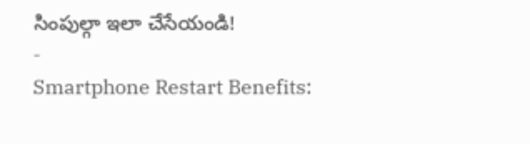సింపుల్గా ఇలా చేసేయండి!
-
Smartphone Restart Benefits: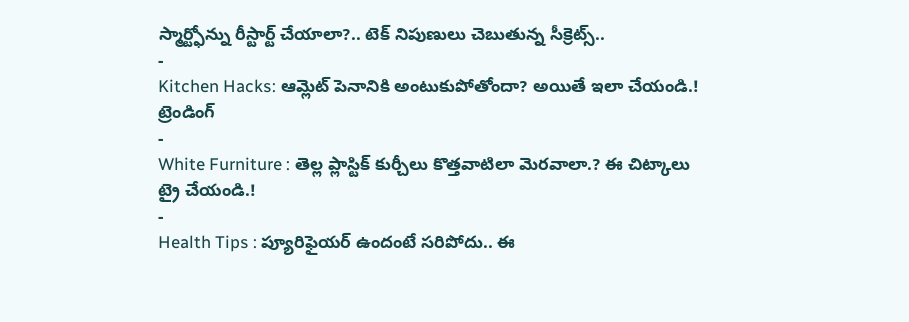స్మార్ట్ఫోన్ను రీస్టార్ట్ చేయాలా?.. టెక్ నిపుణులు చెబుతున్న సీక్రెట్స్..
-
Kitchen Hacks: ఆమ్లెట్ పెనానికి అంటుకుపోతోందా? అయితే ఇలా చేయండి.!
ట్రెండింగ్
-
White Furniture : తెల్ల ప్లాస్టిక్ కుర్చీలు కొత్తవాటిలా మెరవాలా.? ఈ చిట్కాలు ట్రై చేయండి.!
-
Health Tips : ప్యూరిఫైయర్ ఉందంటే సరిపోదు.. ఈ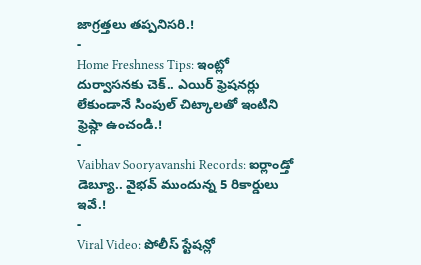జాగ్రత్తలు తప్పనిసరి.!
-
Home Freshness Tips: ఇంట్లో దుర్వాసనకు చెక్.. ఎయిర్ ఫ్రెషనర్లు లేకుండానే సింపుల్ చిట్కాలతో ఇంటిని ఫ్రెష్గా ఉంచండి.!
-
Vaibhav Sooryavanshi Records: ఐర్లాండ్తో డెబ్యూ.. వైభవ్ ముందున్న 5 రికార్డులు ఇవే.!
-
Viral Video: పోలీస్ స్టేషన్లో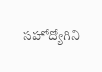సహోద్యోగిని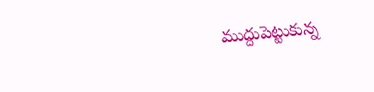ముద్దుపెట్టుకున్న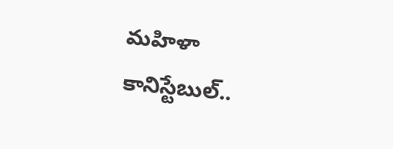మహిళా కానిస్టేబుల్..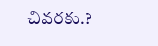చివరకు.?